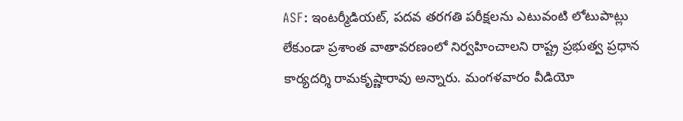ASF: ఇంటర్మీడియట్, పదవ తరగతి పరీక్షలను ఎటువంటి లోటుపాట్లు లేకుండా ప్రశాంత వాతావరణంలో నిర్వహించాలని రాష్ట్ర ప్రభుత్వ ప్రధాన కార్యదర్శి రామకృష్ణారావు అన్నారు. మంగళవారం వీడియో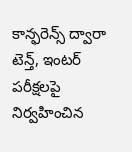కాన్ఫరెన్స్ ద్వారా టెన్త్, ఇంటర్ పరీక్షలపై నిర్వహించిన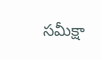సమీక్షా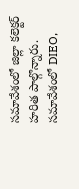సమావేశంలో జిల్లా కలెక్టర్ హరిత పాల్గొన్నారు. సమావేశంలో DIEO,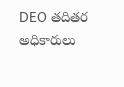DEO తదితర అధికారులు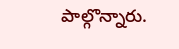పాల్గొన్నారు.